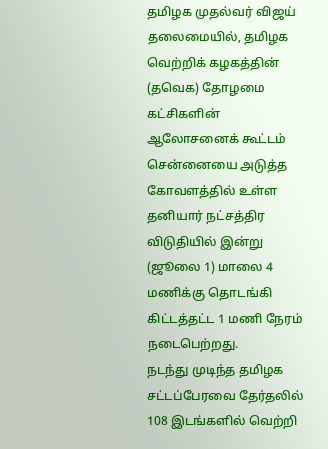தமிழக முதல்வர் விஜய் தலைமையில், தமிழக வெற்றிக் கழகத்தின் (தவெக) தோழமை கட்சிகளின் ஆலோசனைக் கூட்டம் சென்னையை அடுத்த கோவளத்தில் உள்ள தனியார் நட்சத்திர விடுதியில் இன்று (ஜூலை 1) மாலை 4 மணிக்கு தொடங்கி கிட்டத்தட்ட 1 மணி நேரம் நடைபெற்றது.
நடந்து முடிந்த தமிழக சட்டப்பேரவை தேர்தலில் 108 இடங்களில் வெற்றி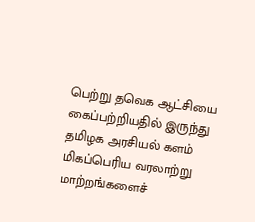பெற்று தவெக ஆட்சியை கைப்பற்றியதில் இருந்து தமிழக அரசியல் களம் மிகப்பெரிய வரலாற்று மாற்றங்களைச்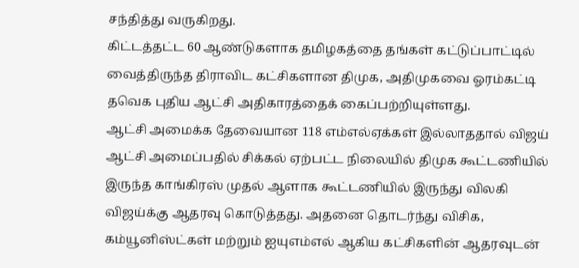சந்தித்து வருகிறது.
கிட்டத்தட்ட 60 ஆண்டுகளாக தமிழகத்தை தங்கள் கட்டுப்பாட்டில் வைத்திருந்த திராவிட கட்சிகளான திமுக, அதிமுகவை ஓரம்கட்டி தவெக புதிய ஆட்சி அதிகாரத்தைக் கைப்பற்றியுள்ளது.
ஆட்சி அமைக்க தேவையான 118 எம்எல்ஏக்கள் இல்லாததால் விஜய் ஆட்சி அமைப்பதில் சிக்கல் ஏற்பட்ட நிலையில் திமுக கூட்டணியில் இருந்த காங்கிரஸ் முதல் ஆளாக கூட்டணியில் இருந்து விலகி விஜய்க்கு ஆதரவு கொடுத்தது. அதனை தொடர்ந்து விசிக, கம்யூனிஸ்ட்கள் மற்றும் ஐயுஎம்எல் ஆகிய கட்சிகளின் ஆதரவுடன்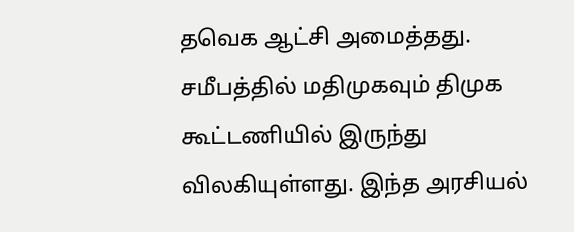தவெக ஆட்சி அமைத்தது.
சமீபத்தில் மதிமுகவும் திமுக கூட்டணியில் இருந்து விலகியுள்ளது. இந்த அரசியல்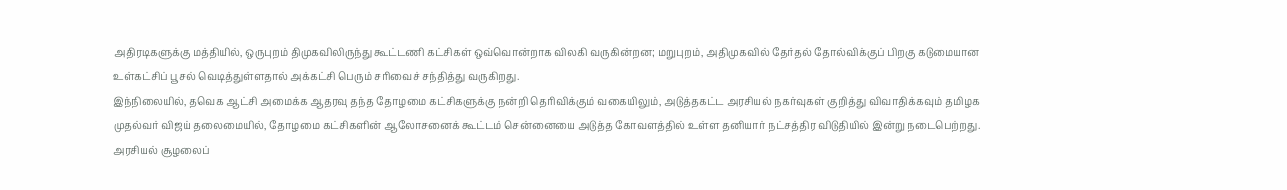அதிரடிகளுக்கு மத்தியில், ஒருபுறம் திமுகவிலிருந்து கூட்டணி கட்சிகள் ஒவ்வொன்றாக விலகி வருகின்றன; மறுபுறம், அதிமுகவில் தேர்தல் தோல்விக்குப் பிறகு கடுமையான உள்கட்சிப் பூசல் வெடித்துள்ளதால் அக்கட்சி பெரும் சரிவைச் சந்தித்து வருகிறது.
இந்நிலையில், தவெக ஆட்சி அமைக்க ஆதரவு தந்த தோழமை கட்சிகளுக்கு நன்றி தெரிவிக்கும் வகையிலும், அடுத்தகட்ட அரசியல் நகர்வுகள் குறித்து விவாதிக்கவும் தமிழக முதல்வர் விஜய் தலைமையில், தோழமை கட்சிகளின் ஆலோசனைக் கூட்டம் சென்னையை அடுத்த கோவளத்தில் உள்ள தனியார் நட்சத்திர விடுதியில் இன்று நடைபெற்றது.
அரசியல் சூழலைப்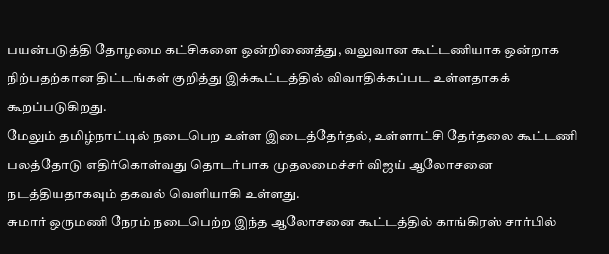பயன்படுத்தி தோழமை கட்சிகளை ஒன்றிணைத்து, வலுவான கூட்டணியாக ஒன்றாக நிற்பதற்கான திட்டங்கள் குறித்து இக்கூட்டத்தில் விவாதிக்கப்பட உள்ளதாகக் கூறப்படுகிறது.
மேலும் தமிழ்நாட்டில் நடைபெற உள்ள இடைத்தேர்தல், உள்ளாட்சி தேர்தலை கூட்டணி பலத்தோடு எதிர்கொள்வது தொடர்பாக முதலமைச்சர் விஜய் ஆலோசனை நடத்தியதாகவும் தகவல் வெளியாகி உள்ளது.
சுமார் ஒருமணி நேரம் நடைபெற்ற இந்த ஆலோசனை கூட்டத்தில் காங்கிரஸ் சார்பில்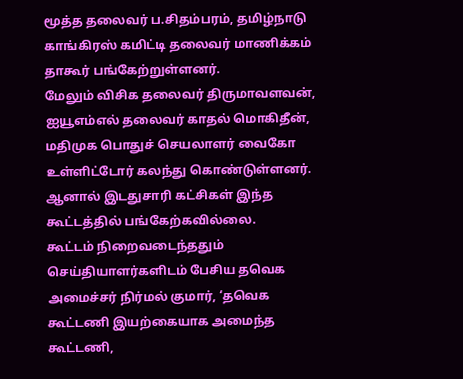மூத்த தலைவர் ப.சிதம்பரம், தமிழ்நாடு காங்கிரஸ் கமிட்டி தலைவர் மாணிக்கம் தாகூர் பங்கேற்றுள்ளனர்.
மேலும் விசிக தலைவர் திருமாவளவன், ஐயூஎம்எல் தலைவர் காதல் மொகிதீன், மதிமுக பொதுச் செயலாளர் வைகோ உள்ளிட்டோர் கலந்து கொண்டுள்ளனர். ஆனால் இடதுசாரி கட்சிகள் இந்த கூட்டத்தில் பங்கேற்கவில்லை.
கூட்டம் நிறைவடைந்ததும் செய்தியாளர்களிடம் பேசிய தவெக அமைச்சர் நிர்மல் குமார், ‘தவெக கூட்டணி இயற்கையாக அமைந்த கூட்டணி,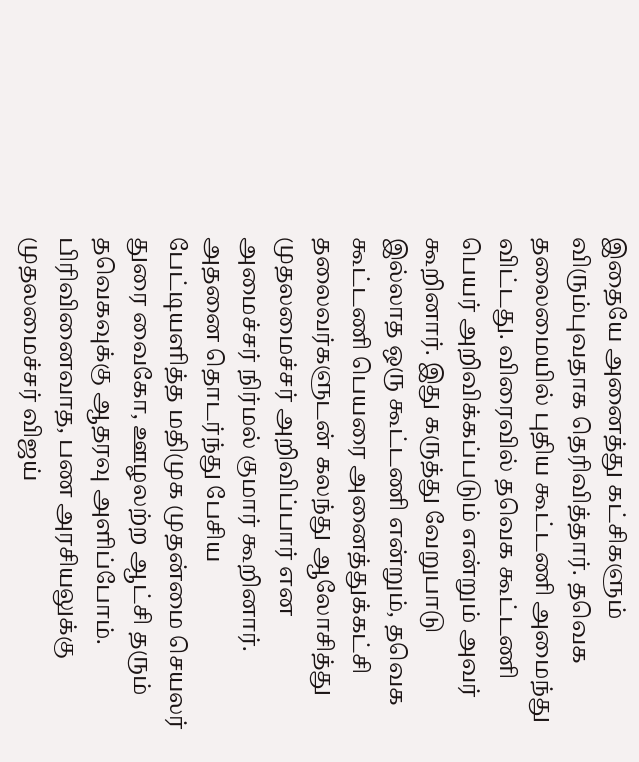இதையே அனைத்து கட்சிகளும் விரும்புவதாக தெரிவித்தார். தவெக தலைமையில் புதிய கூட்டணி அமைந்து விட்டது. விரைவில் தவெக கூட்டணி பெயர் அறிவிக்கப்படும் என்றும் அவர் கூறினார். இது கருத்து வேறுபாடு இல்லாத ஒரு கூட்டணி என்றும், தவெக கூட்டணி பெயரை அனைத்துக்கட்சி தலைவர்களுடன் கலந்து ஆலோசித்து முதலமைச்சர் அறிவிப்பார் என அமைச்சர் நிர்மல் குமார் கூறினார்.
அதனை தொடர்ந்து பேசிய பேட்டியளித்த மதிமுக முதன்மை செயலர் துரை வைகோ, ஊழலற்ற ஆட்சி தரும் தவெகவுக்கு ஆதரவு அளிப்போம். பிரிவினைவாத, பண அரசியலுக்கு முதலமைச்சர் விஜய்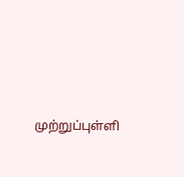முற்றுப்புள்ளி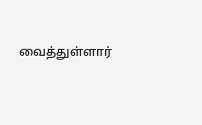வைத்துள்ளார்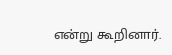என்று கூறினார்.